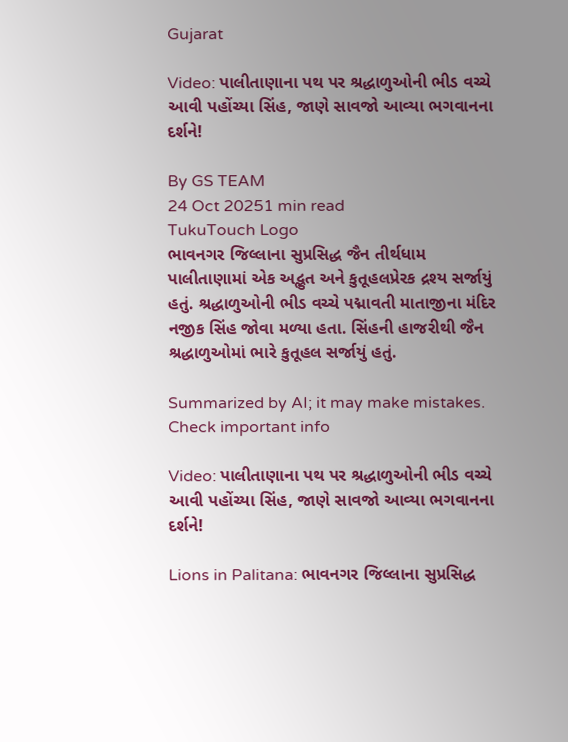Gujarat

Video: પાલીતાણાના પથ પર શ્રદ્ધાળુઓની ભીડ વચ્ચે આવી પહોંચ્યા સિંહ, જાણે સાવજો આવ્યા ભગવાનના દર્શને!

By GS TEAM
24 Oct 20251 min read
TukuTouch Logo
ભાવનગર જિલ્લાના સુપ્રસિદ્ધ જૈન તીર્થધામ પાલીતાણામાં એક અદ્ભુત અને કુતૂહલપ્રેરક દ્રશ્ય સર્જાયું હતું. શ્રદ્ધાળુઓની ભીડ વચ્ચે પદ્માવતી માતાજીના મંદિર નજીક સિંહ જોવા મળ્યા હતા. સિંહની હાજરીથી જૈન શ્રદ્ધાળુઓમાં ભારે કુતૂહલ સર્જાયું હતું.

Summarized by AI; it may make mistakes. Check important info

Video: પાલીતાણાના પથ પર શ્રદ્ધાળુઓની ભીડ વચ્ચે આવી પહોંચ્યા સિંહ, જાણે સાવજો આવ્યા ભગવાનના દર્શને!

Lions in Palitana: ભાવનગર જિલ્લાના સુપ્રસિદ્ધ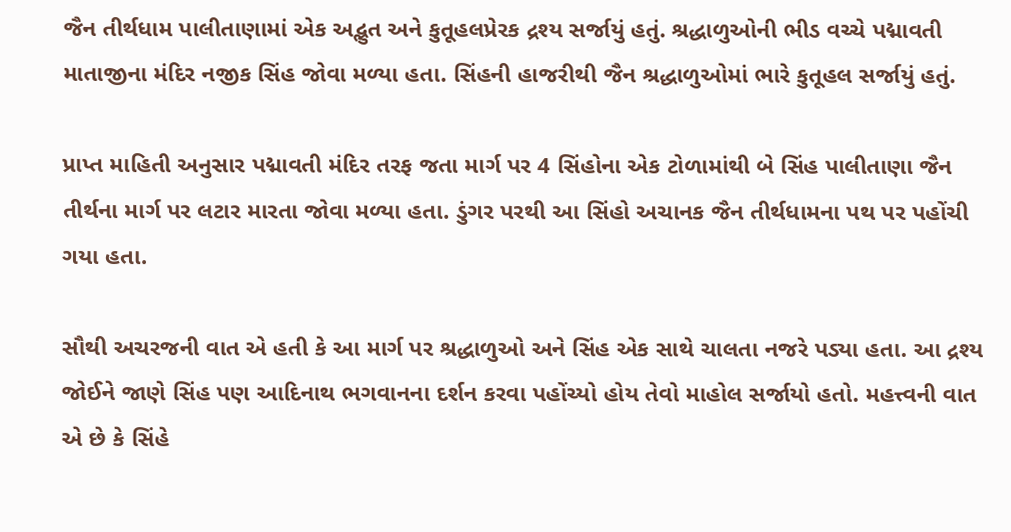જૈન તીર્થધામ પાલીતાણામાં એક અદ્ભુત અને કુતૂહલપ્રેરક દ્રશ્ય સર્જાયું હતું. શ્રદ્ધાળુઓની ભીડ વચ્ચે પદ્માવતી માતાજીના મંદિર નજીક સિંહ જોવા મળ્યા હતા. સિંહની હાજરીથી જૈન શ્રદ્ધાળુઓમાં ભારે કુતૂહલ સર્જાયું હતું.

પ્રાપ્ત માહિતી અનુસાર પદ્માવતી મંદિર તરફ જતા માર્ગ પર 4 સિંહોના એક ટોળામાંથી બે સિંહ પાલીતાણા જૈન તીર્થના માર્ગ પર લટાર મારતા જોવા મળ્યા હતા. ડુંગર પરથી આ સિંહો અચાનક જૈન તીર્થધામના પથ પર પહોંચી ગયા હતા.

સૌથી અચરજની વાત એ હતી કે આ માર્ગ પર શ્રદ્ધાળુઓ અને સિંહ એક સાથે ચાલતા નજરે પડ્યા હતા. આ દ્રશ્ય જોઈને જાણે સિંહ પણ આદિનાથ ભગવાનના દર્શન કરવા પહોંચ્યો હોય તેવો માહોલ સર્જાયો હતો. મહત્ત્વની વાત એ છે કે સિંહે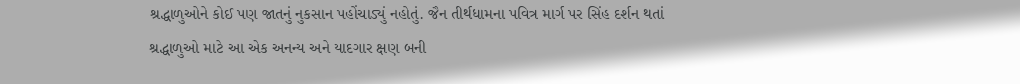શ્રદ્ધાળુઓને કોઈ પણ જાતનું નુકસાન પહોંચાડ્યું નહોતું. જૈન તીર્થધામના પવિત્ર માર્ગ પર સિંહ દર્શન થતાં શ્રદ્ધાળુઓ માટે આ એક અનન્ય અને યાદગાર ક્ષણ બની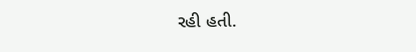રહી હતી.